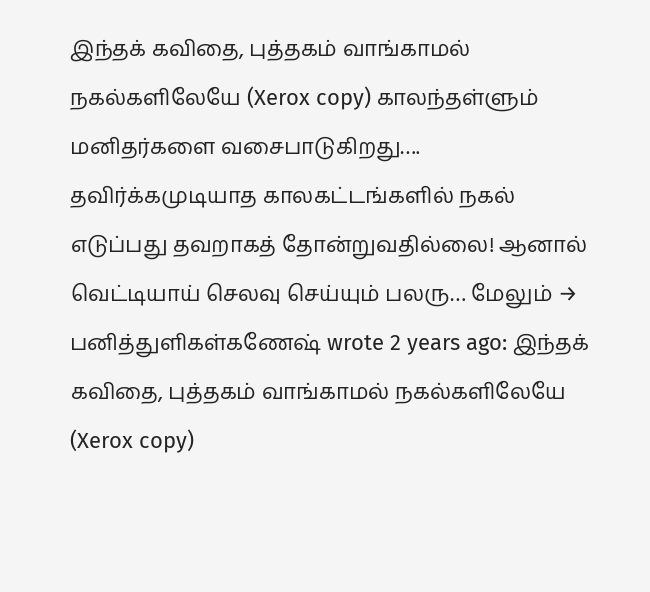இந்தக் கவிதை, புத்தகம் வாங்காமல் நகல்களிலேயே (Xerox copy) காலந்தள்ளும் மனிதர்களை வசைபாடுகிறது…. தவிர்க்கமுடியாத காலகட்டங்களில் நகல் எடுப்பது தவறாகத் தோன்றுவதில்லை! ஆனால் வெட்டியாய் செலவு செய்யும் பலரு… மேலும் →
பனித்துளிகள்கணேஷ் wrote 2 years ago: இந்தக் கவிதை, புத்தகம் வாங்காமல் நகல்களிலேயே (Xerox copy)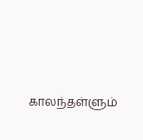காலந்தள்ளும்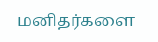மனிதர்களை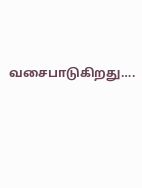வசைபாடுகிறது….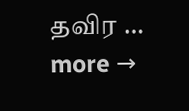தவிர … more →